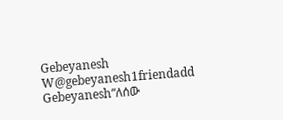Gebeyanesh W@gebeyanesh1friendadd Gebeyanesh“ለሰው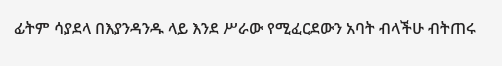ፊትም ሳያደላ በእያንዳንዱ ላይ እንደ ሥራው የሚፈርደውን አባት ብላችሁ ብትጠሩ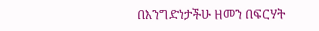በእንግድነታችሁ ዘመን በፍርሃት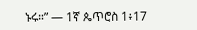ኑሩ።” — 1ኛ ጴጥሮስ 1፥17